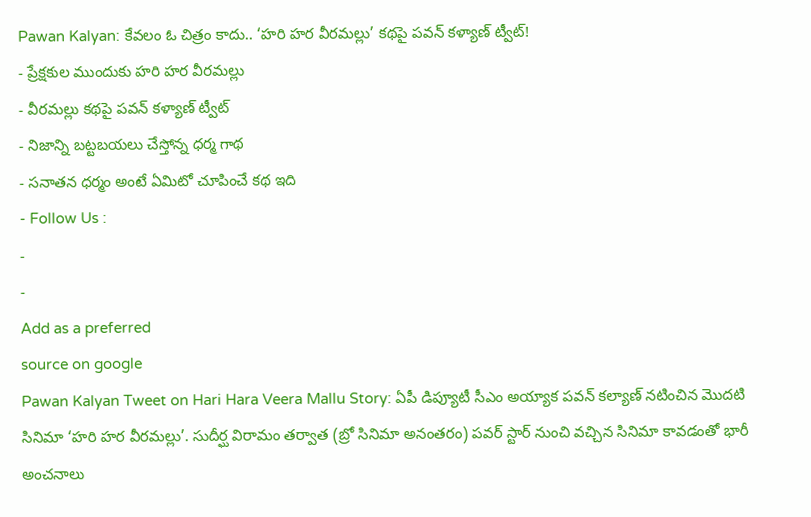Pawan Kalyan: కేవలం ఓ చిత్రం కాదు.. ‘హరి హర వీరమల్లు’ కథపై పవన్ కళ్యాణ్ ట్వీట్!
- ప్రేక్షకుల ముందుకు హరి హర వీరమల్లు
- వీరమల్లు కథపై పవన్ కళ్యాణ్ ట్వీట్
- నిజాన్ని బట్టబయలు చేస్తోన్న ధర్మ గాథ
- సనాతన ధర్మం అంటే ఏమిటో చూపించే కథ ఇది
- Follow Us :
-
-
Add as a preferred
source on google
Pawan Kalyan Tweet on Hari Hara Veera Mallu Story: ఏపీ డిప్యూటీ సీఎం అయ్యాక పవన్ కల్యాణ్ నటించిన మొదటి సినిమా ‘హరి హర వీరమల్లు’. సుదీర్ఘ విరామం తర్వాత (బ్రో సినిమా అనంతరం) పవర్ స్టార్ నుంచి వచ్చిన సినిమా కావడంతో భారీ అంచనాలు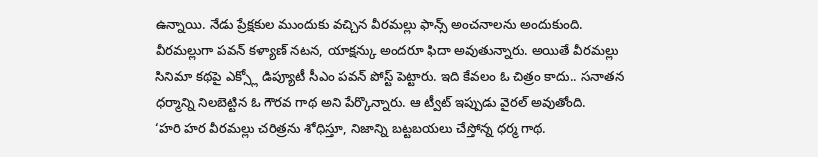ఉన్నాయి. నేడు ప్రేక్షకుల ముందుకు వచ్చిన వీరమల్లు ఫాన్స్ అంచనాలను అందుకుంది. వీరమల్లుగా పవన్ కళ్యాణ్ నటన, యాక్షన్కు అందరూ ఫిదా అవుతున్నారు. అయితే వీరమల్లు సినిమా కథపై ఎక్స్లో డిప్యూటీ సీఎం పవన్ పోస్ట్ పెట్టారు. ఇది కేవలం ఓ చిత్రం కాదు.. సనాతన ధర్మాన్ని నిలబెట్టిన ఓ గౌరవ గాథ అని పేర్కొన్నారు. ఆ ట్వీట్ ఇప్పుడు వైరల్ అవుతోంది.
‘హరి హర వీరమల్లు చరిత్రను శోధిస్తూ, నిజాన్ని బట్టబయలు చేస్తోన్న ధర్మ గాథ.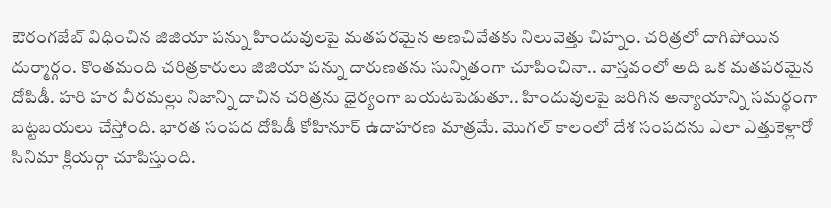ఔరంగజేబ్ విధించిన జిజియా పన్ను హిందువులపై మతపరమైన అణచివేతకు నిలువెత్తు చిహ్నం. చరిత్రలో దాగిపోయిన దుర్మార్గం. కొంతమంది చరిత్రకారులు జిజియా పన్ను దారుణతను సున్నితంగా చూపించినా.. వాస్తవంలో అది ఒక మతపరమైన దోపిడీ. హరి హర వీరమల్లు నిజాన్ని దాచిన చరిత్రను ధైర్యంగా బయటపెడుతూ.. హిందువులపై జరిగిన అన్యాయాన్ని సమర్థంగా బట్టబయలు చేస్తోంది. భారత సంపద దోపిడీ కోహినూర్ ఉదాహరణ మాత్రమే. మొగల్ కాలంలో దేశ సంపదను ఎలా ఎత్తుకెళ్లారో సినిమా క్లియర్గా చూపిస్తుంది.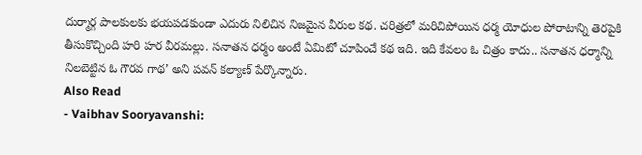దుర్మార్గ పాలకులకు భయపడకుండా ఎదురు నిలిచిన నిజమైన వీరుల కథ. చరిత్రలో మరిచిపోయిన ధర్మ యోధుల పోరాటాన్ని తెరపైకి తీసుకొచ్చింది హరి హర వీరమల్లు. సనాతన ధర్మం అంటే ఏమిటో చూపించే కథ ఇది. ఇది కేవలం ఓ చిత్రం కాదు.. సనాతన ధర్మాన్ని నిలబెట్టిన ఓ గౌరవ గాథ’ అని పవన్ కల్యాణ్ పేర్కొన్నారు.
Also Read
- Vaibhav Sooryavanshi: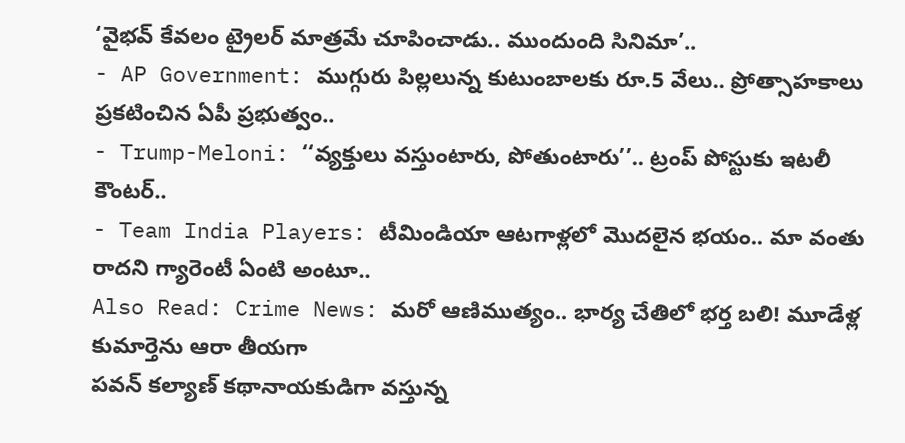‘వైభవ్ కేవలం ట్రైలర్ మాత్రమే చూపించాడు.. ముందుంది సినిమా’..
- AP Government: ముగ్గురు పిల్లలున్న కుటుంబాలకు రూ.5 వేలు.. ప్రోత్సాహకాలు ప్రకటించిన ఏపీ ప్రభుత్వం..
- Trump-Meloni: ‘‘వ్యక్తులు వస్తుంటారు, పోతుంటారు’’.. ట్రంప్ పోస్టుకు ఇటలీ కౌంటర్..
- Team India Players: టీమిండియా ఆటగాళ్లలో మొదలైన భయం.. మా వంతు రాదని గ్యారెంటీ ఏంటి అంటూ..
Also Read: Crime News: మరో ఆణిముత్యం.. భార్య చేతిలో భర్త బలి! మూడేళ్ల కుమార్తెను ఆరా తీయగా
పవన్ కల్యాణ్ కథానాయకుడిగా వస్తున్న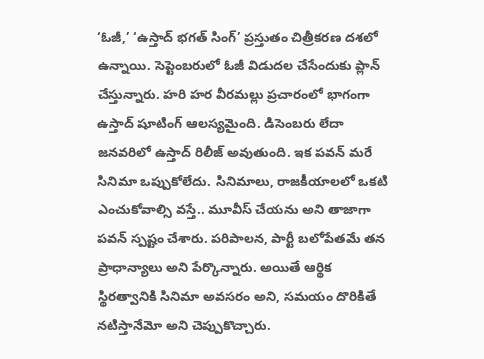‘ఓజీ,’ ‘ఉస్తాద్ భగత్ సింగ్’ ప్రస్తుతం చిత్రీకరణ దశలో ఉన్నాయి. సెప్టెంబరులో ఓజీ విడుదల చేసేందుకు ప్లాన్ చేస్తున్నారు. హరి హర వీరమల్లు ప్రచారంలో భాగంగా ఉస్తాద్ షూటింగ్ ఆలస్యమైంది. డిసెంబరు లేదా జనవరిలో ఉస్తాద్ రిలీజ్ అవుతుంది. ఇక పవన్ మరే సినిమా ఒప్పుకోలేదు. సినిమాలు, రాజకీయాలలో ఒకటి ఎంచుకోవాల్సి వస్తే.. మూవీస్ చేయను అని తాజాగా పవన్ స్పష్టం చేశారు. పరిపాలన, పార్టీ బలోపేతమే తన ప్రాధాన్యాలు అని పేర్కొన్నారు. అయితే ఆర్థిక స్థిరత్వానికి సినిమా అవసరం అని, సమయం దొరికితే నటిస్తానేమో అని చెప్పుకొచ్చారు.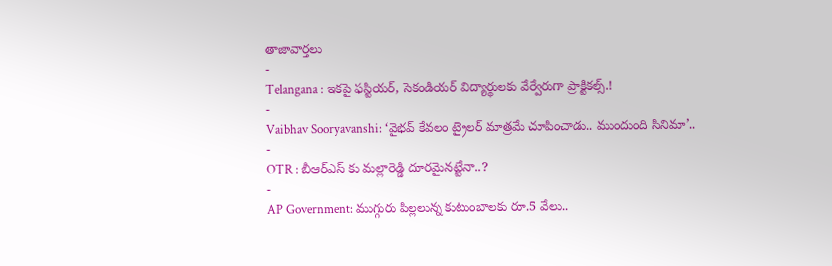తాజావార్తలు
-
Telangana : ఇకపై ఫస్టియర్, సెకండియర్ విద్యార్థులకు వేర్వేరుగా ప్రాక్టికల్స్.!
-
Vaibhav Sooryavanshi: ‘వైభవ్ కేవలం ట్రైలర్ మాత్రమే చూపించాడు.. ముందుంది సినిమా’..
-
OTR : బీఆర్ఎస్ కు మల్లారెడ్డి దూరమైనట్టేనా..?
-
AP Government: ముగ్గురు పిల్లలున్న కుటుంబాలకు రూ.5 వేలు..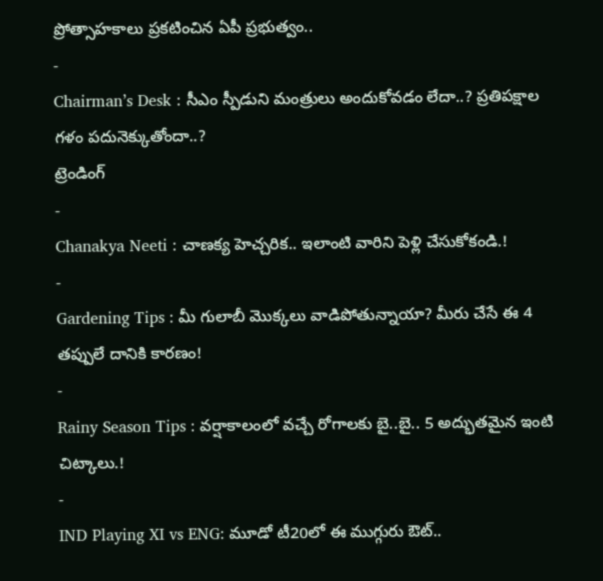ప్రోత్సాహకాలు ప్రకటించిన ఏపీ ప్రభుత్వం..
-
Chairman’s Desk : సీఎం స్పీడుని మంత్రులు అందుకోవడం లేదా..? ప్రతిపక్షాల గళం పదునెక్కుతోందా..?
ట్రెండింగ్
-
Chanakya Neeti : చాణక్య హెచ్చరిక.. ఇలాంటి వారిని పెళ్లి చేసుకోకండి.!
-
Gardening Tips : మీ గులాబీ మొక్కలు వాడిపోతున్నాయా? మీరు చేసే ఈ 4 తప్పులే దానికి కారణం!
-
Rainy Season Tips : వర్షాకాలంలో వచ్చే రోగాలకు బై..బై.. 5 అద్భుతమైన ఇంటి చిట్కాలు.!
-
IND Playing XI vs ENG: మూడో టీ20లో ఈ ముగ్గురు ఔట్..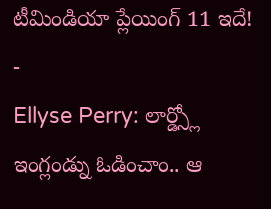టీమిండియా ప్లేయింగ్ 11 ఇదే!
-
Ellyse Perry: లార్డ్స్లో ఇంగ్లండ్ను ఓడించాం.. ఆ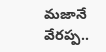మజానే వేరప్ప..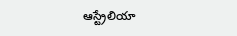ఆస్ట్రేలియా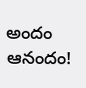అందం ఆనందం!